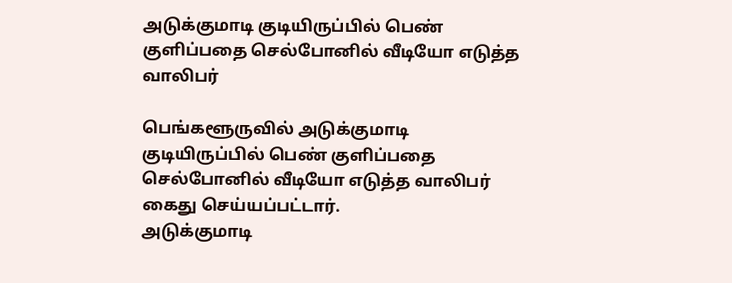அடுக்குமாடி குடியிருப்பில் பெண் குளிப்பதை செல்போனில் வீடியோ எடுத்த வாலிபர்

பெங்களூருவில் அடுக்குமாடி குடியிருப்பில் பெண் குளிப்பதை செல்போனில் வீடியோ எடுத்த வாலிபர் கைது செய்யப்பட்டார்.
அடுக்குமாடி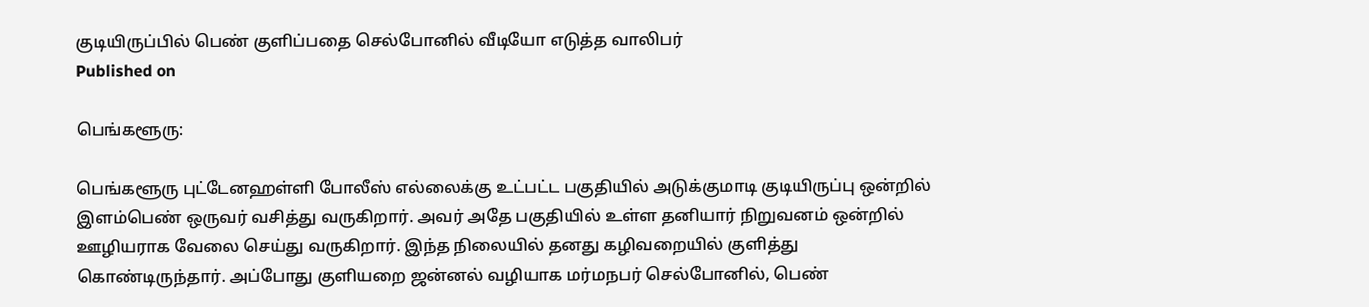குடியிருப்பில் பெண் குளிப்பதை செல்போனில் வீடியோ எடுத்த வாலிபர்
Published on

பெங்களூரு:

பெங்களூரு புட்டேனஹள்ளி போலீஸ் எல்லைக்கு உட்பட்ட பகுதியில் அடுக்குமாடி குடியிருப்பு ஒன்றில் இளம்பெண் ஒருவர் வசித்து வருகிறார். அவர் அதே பகுதியில் உள்ள தனியார் நிறுவனம் ஒன்றில் ஊழியராக வேலை செய்து வருகிறார். இந்த நிலையில் தனது கழிவறையில் குளித்து கொண்டிருந்தார். அப்போது குளியறை ஜன்னல் வழியாக மர்மநபர் செல்போனில், பெண்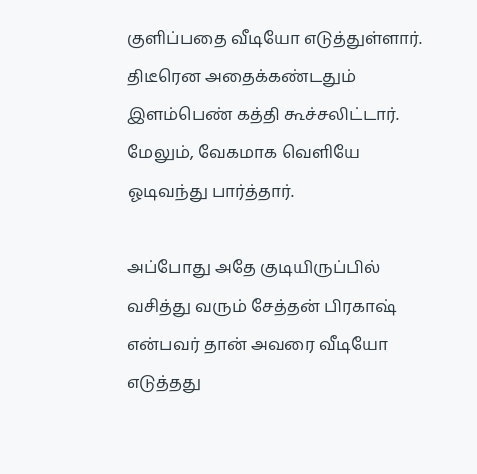குளிப்பதை வீடியோ எடுத்துள்ளார். திடீரென அதைக்கண்டதும் இளம்பெண் கத்தி கூச்சலிட்டார். மேலும், வேகமாக வெளியே ஓடிவந்து பார்த்தார்.

அப்போது அதே குடியிருப்பில் வசித்து வரும் சேத்தன் பிரகாஷ் என்பவர் தான் அவரை வீடியோ எடுத்தது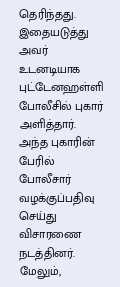தெரிந்தது. இதையடுத்து அவர் உடனடியாக புட்டேனஹள்ளி போலீசில் புகார் அளித்தார். அந்த புகாரின் பேரில் போலீசார் வழக்குப்பதிவு செய்து விசாரணை நடத்தினர். மேலும்,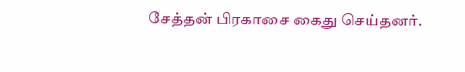சேத்தன் பிரகாசை கைது செய்தனர்.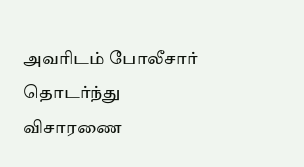அவரிடம் போலீசார் தொடர்ந்து விசாரணை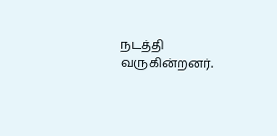நடத்தி வருகின்றனர்.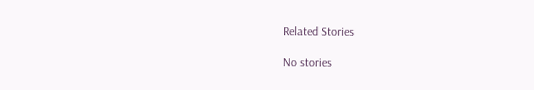Related Stories

No stories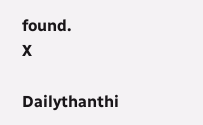found.
X

Dailythanthi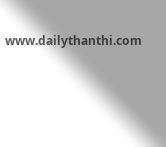www.dailythanthi.com